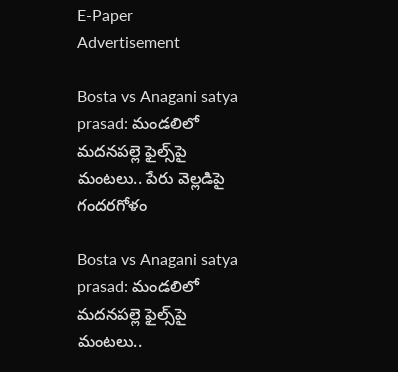E-Paper
Advertisement

Bosta vs Anagani satya prasad: మండలిలో మదనపల్లె ఫైల్స్‌పై మంటలు.. పేరు వెల్లడిపై గందరగోళం

Bosta vs Anagani satya prasad: మండలిలో మదనపల్లె ఫైల్స్‌పై మంటలు..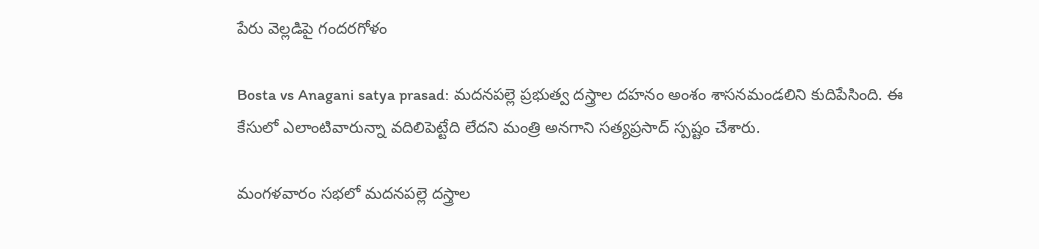పేరు వెల్లడిపై గందరగోళం

Bosta vs Anagani satya prasad: మదనపల్లె ప్రభుత్వ దస్త్రాల దహనం అంశం శాసనమండలిని కుదిపేసింది. ఈ కేసులో ఎలాంటివారున్నా వదిలిపెట్టేది లేదని మంత్రి అనగాని సత్యప్రసాద్ స్పష్టం చేశారు.

మంగళవారం సభలో మదనపల్లె దస్త్రాల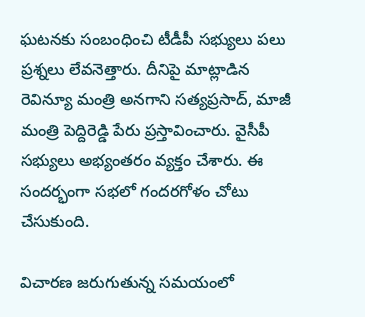ఘటన‌కు సంబంధించి టీడీపీ సభ్యులు పలు ప్రశ్నలు లేవనెత్తారు. దీనిపై మాట్లాడిన రెవిన్యూ మంత్రి అనగాని సత్యప్రసాద్, మాజీ మంత్రి పెద్దిరెడ్డి పేరు ప్రస్తావించారు. వైసీపీ సభ్యులు అభ్యంతరం వ్యక్తం చేశారు. ఈ సందర్భంగా సభలో గందరగోళం చోటు చేసుకుంది.

విచారణ జరుగుతున్న సమయంలో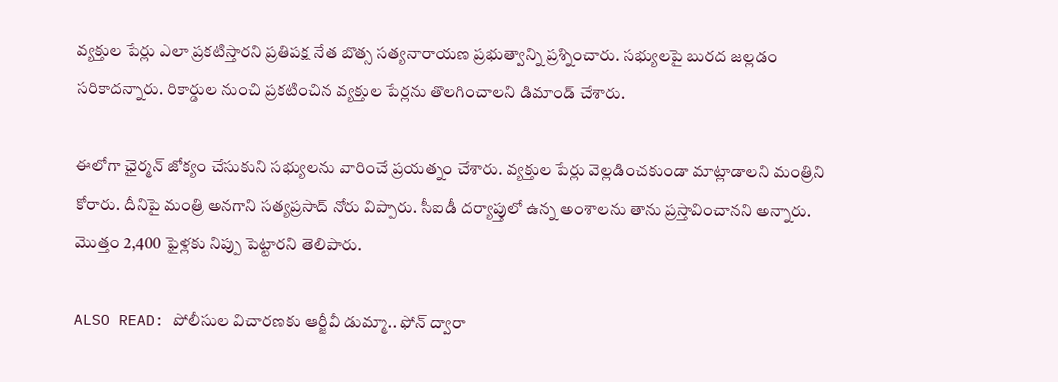వ్యక్తుల పేర్లు ఎలా ప్రకటిస్తారని ప్రతిపక్ష నేత బొత్స సత్యనారాయణ ప్రభుత్వాన్ని ప్రశ్నించారు. సభ్యులపై బురద జల్లడం సరికాదన్నారు. రికార్డుల నుంచి ప్రకటించిన వ్యక్తుల పేర్లను తొలగించాలని డిమాండ్ చేశారు.

ఈలోగా ఛైర్మన్ జోక్యం చేసుకుని సభ్యులను వారించే ప్రయత్నం చేశారు. వ్యక్తుల పేర్లు వెల్లడించకుండా మాట్లాడాలని మంత్రిని కోరారు. దీనిపై మంత్రి అనగాని సత్యప్రసాద్ నోరు విప్పారు. సీఐడీ దర్యాప్తులో ఉన్న అంశాలను తాను ప్రస్తావించానని అన్నారు. మొత్తం 2,400 ఫైళ్లకు నిప్పు పెట్టారని తెలిపారు.

ALSO READ: పోలీసుల విచారణకు ఆర్జీవీ డుమ్మా.. ఫోన్ ద్వారా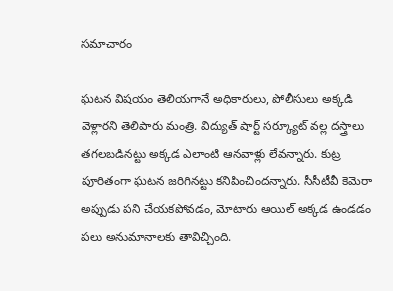సమాచారం

ఘటన విషయం తెలియగానే అధికారులు, పోలీసులు అక్కడి వెళ్లారని తెలిపారు మంత్రి. విద్యుత్ షార్ట్ సర్క్యూట్ వల్ల దస్త్రాలు తగలబడినట్టు అక్కడ ఎలాంటి ఆనవాళ్లు లేవన్నారు. కుట్ర పూరితంగా ఘటన జరిగినట్టు కనిపించిందన్నారు. సీసీటీవీ కెమెరా అప్పుడు పని చేయకపోవడం, మోటారు ఆయిల్ అక్కడ ఉండడం పలు అనుమానాలకు తావిచ్చింది.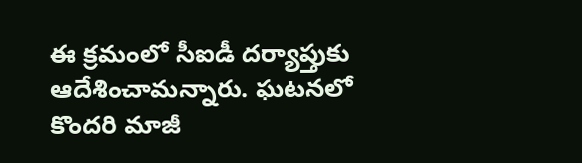ఈ క్రమంలో సీఐడీ దర్యాప్తుకు ఆదేశించామన్నారు. ఘటనలో కొందరి మాజీ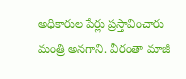అధికారుల పేర్లు ప్రస్తావించారు మంత్రి అనగాని. వీరంతా మాజీ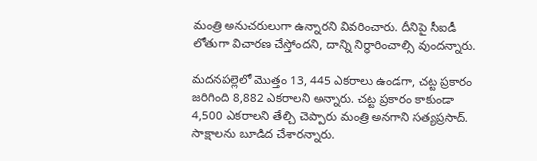మంత్రి అనుచరులుగా ఉన్నారని వివరించారు. దీనిపై సీఐడీ లోతుగా విచారణ చేస్తోందని, దాన్ని నిర్ధారించాల్సి వుందన్నారు.

మదనపల్లెలో మొత్తం 13, 445 ఎకరాలు ఉండగా, చట్ట ప్రకారం జరిగింది 8,882 ఎకరాలని అన్నారు. చట్ట ప్రకారం కాకుండా 4,500 ఎకరాలని తేల్చి చెప్పారు మంత్రి అనగాని సత్యప్రసాద్. సాక్షాలను బూడిద చేశారన్నారు.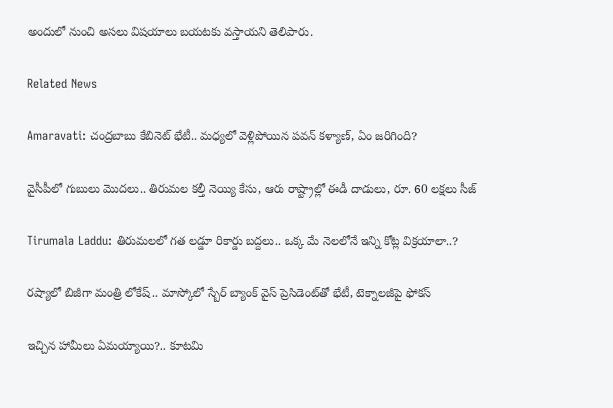అందులో నుంచి అసలు విషయాలు బయటకు వస్తాయని తెలిపారు.

Related News

Amaravati: చంద్రబాబు కేబినెట్ భేటీ.. మధ్యలో వెళ్లిపోయిన పవన్ కళ్యాణ్, ఏం జరిగింది?

వైసీపీలో గుబులు మొదలు.. తిరుమల కల్తీ నెయ్యి కేసు, ఆరు రాష్ట్రాల్లో ఈడీ దాడులు, రూ. 60 లక్షలు సీజ్

Tirumala Laddu: తిరుమలలో గత లడ్డూ రికార్డు బద్దలు.. ఒక్క మే నెలలోనే ఇన్ని కోట్ల విక్రయాలా..?

రష్యాలో బిజీగా మంత్రి లోకేష్.. మాస్కోలో స్బేర్‌ బ్యాంక్ వైస్ ప్రెసిడెంట్‌తో భేటీ, టెక్నాలజీపై ఫోకస్

ఇచ్చిన హామీలు ఏమయ్యాయి?.. కూటమి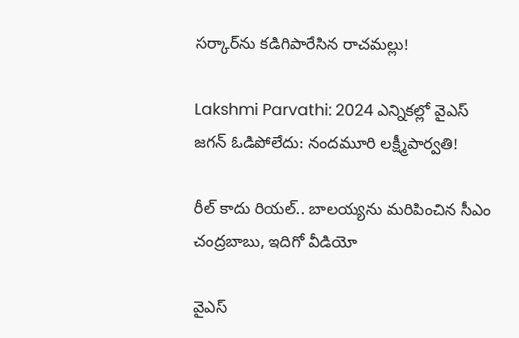సర్కార్‌ను కడిగిపారేసిన రాచమల్లు!

Lakshmi Parvathi: 2024 ఎన్నికల్లో వైఎస్ జగన్ ఓడిపోలేదు: నందమూరి లక్ష్మీపార్వతి!

రీల్ కాదు రియల్.. బాలయ్యను మరిపించిన సీఎం చంద్రబాబు, ఇదిగో వీడియో

వైఎస్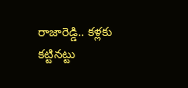రాజారెడ్డి.. కళ్లకు కట్టినట్టు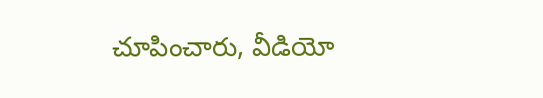చూపించారు, వీడియో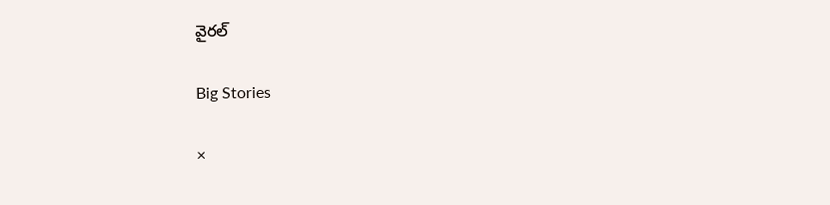వైరల్

Big Stories

×